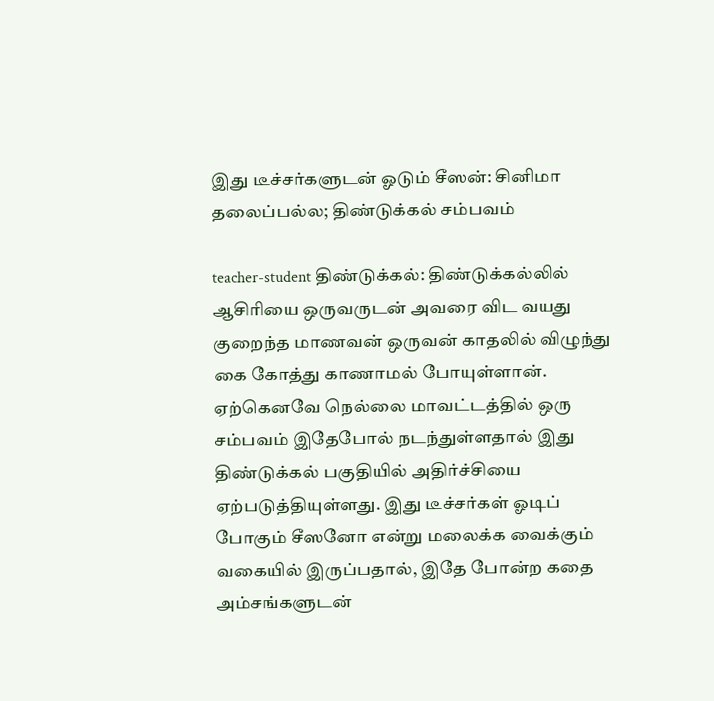இது டீச்சர்களுடன் ஓடும் சீஸன்: சினிமா தலைப்பல்ல; திண்டுக்கல் சம்பவம்

teacher-student திண்டுக்கல்: திண்டுக்கல்லில் ஆசிரியை ஒருவருடன் அவரை விட வயது குறைந்த மாணவன் ஒருவன் காதலில் விழுந்து கை கோத்து காணாமல் போயுள்ளான். ஏற்கெனவே நெல்லை மாவட்டத்தில் ஒரு சம்பவம் இதேபோல் நடந்துள்ளதால் இது திண்டுக்கல் பகுதியில் அதிர்ச்சியை ஏற்படுத்தியுள்ளது. இது டீச்சர்கள் ஓடிப் போகும் சீஸனோ என்று மலைக்க வைக்கும் வகையில் இருப்பதால், இதே போன்ற கதை அம்சங்களுடன்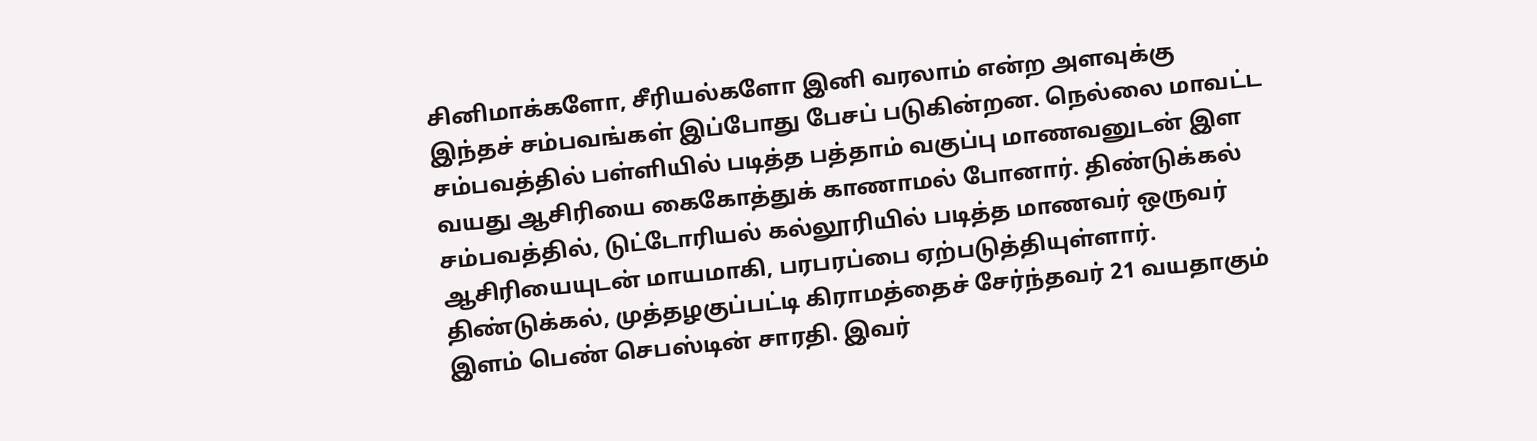சினிமாக்களோ, சீரியல்களோ இனி வரலாம் என்ற அளவுக்கு இந்தச் சம்பவங்கள் இப்போது பேசப் படுகின்றன. நெல்லை மாவட்ட சம்பவத்தில் பள்ளியில் படித்த பத்தாம் வகுப்பு மாணவனுடன் இள வயது ஆசிரியை கைகோத்துக் காணாமல் போனார். திண்டுக்கல் சம்பவத்தில், டுட்டோரியல் கல்லூரியில் படித்த மாணவர் ஒருவர் ஆசிரியையுடன் மாயமாகி, பரபரப்பை ஏற்படுத்தியுள்ளார். திண்டுக்கல், முத்தழகுப்பட்டி கிராமத்தைச் சேர்ந்தவர் 21 வயதாகும் இளம் பெண் செபஸ்டின் சாரதி. இவர்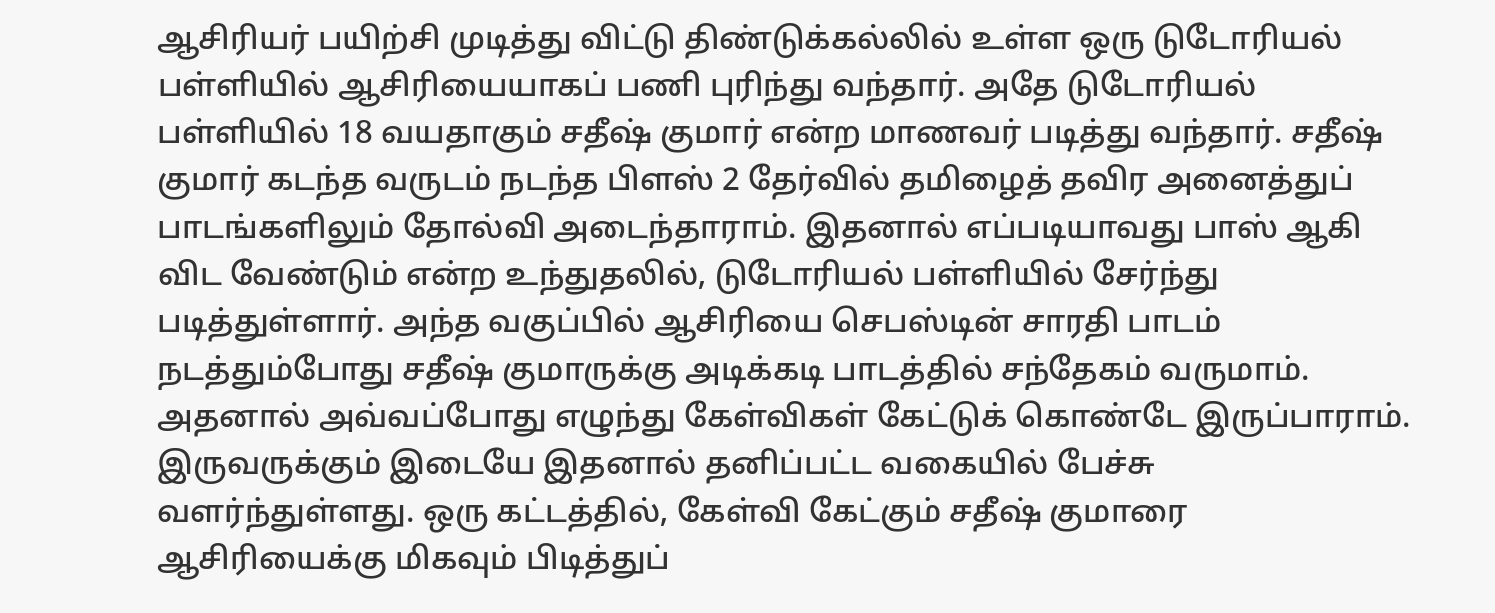ஆசிரியர் பயிற்சி முடித்து விட்டு திண்டுக்கல்லில் உள்ள ஒரு டுடோரியல் பள்ளியில் ஆசிரியையாகப் பணி புரிந்து வந்தார். அதே டுடோரியல் பள்ளியில் 18 வயதாகும் சதீஷ் குமார் என்ற மாணவர் படித்து வந்தார். சதீஷ் குமார் கடந்த வருடம் நடந்த பிளஸ் 2 தேர்வில் தமிழைத் தவிர அனைத்துப் பாடங்களிலும் தோல்வி அடைந்தாராம். இதனால் எப்படியாவது பாஸ் ஆகி விட வேண்டும் என்ற உந்துதலில், டுடோரியல் பள்ளியில் சேர்ந்து படித்துள்ளார். அந்த வகுப்பில் ஆசிரியை செபஸ்டின் சாரதி பாடம் நடத்தும்போது சதீஷ் குமாருக்கு அடிக்கடி பாடத்தில் சந்தேகம் வருமாம். அதனால் அவ்வப்போது எழுந்து கேள்விகள் கேட்டுக் கொண்டே இருப்பாராம். இருவருக்கும் இடையே இதனால் தனிப்பட்ட வகையில் பேச்சு வளர்ந்துள்ளது. ஒரு கட்டத்தில், கேள்வி கேட்கும் சதீஷ் குமாரை ஆசிரியைக்கு மிகவும் பிடித்துப்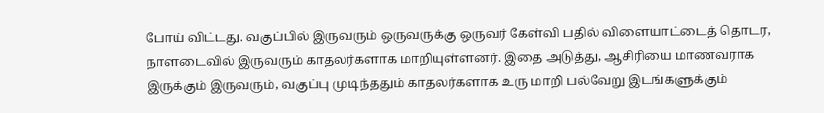போய் விட்டது. வகுப்பில் இருவரும் ஒருவருக்கு ஒருவர் கேள்வி பதில் விளையாட்டைத் தொடர, நாளடைவில் இருவரும் காதலர்களாக மாறியுள்ளனர். இதை அடுத்து, ஆசிரியை மாணவராக இருக்கும் இருவரும், வகுப்பு முடிந்ததும் காதலர்களாக உரு மாறி பல்வேறு இடங்களுக்கும்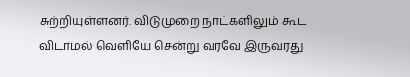சுற்றியுள்ளனர். விடுமுறை நாட்களிலும் கூட விடாமல் வெளியே சென்று வரவே இருவரது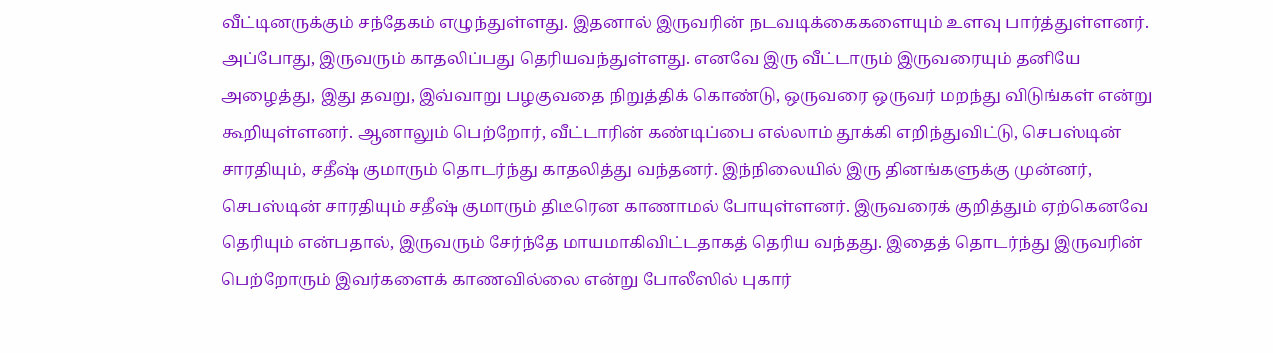வீட்டினருக்கும் சந்தேகம் எழுந்துள்ளது. இதனால் இருவரின் நடவடிக்கைகளையும் உளவு பார்த்துள்ளனர். அப்போது, இருவரும் காதலிப்பது தெரியவந்துள்ளது. எனவே இரு வீட்டாரும் இருவரையும் தனியே அழைத்து, இது தவறு, இவ்வாறு பழகுவதை நிறுத்திக் கொண்டு, ஒருவரை ஒருவர் மறந்து விடுங்கள் என்று கூறியுள்ளனர். ஆனாலும் பெற்றோர், வீட்டாரின் கண்டிப்பை எல்லாம் தூக்கி எறிந்துவிட்டு, செபஸ்டின் சாரதியும், சதீஷ் குமாரும் தொடர்ந்து காதலித்து வந்தனர். இந்நிலையில் இரு தினங்களுக்கு முன்னர், செபஸ்டின் சாரதியும் சதீஷ் குமாரும் திடீரென காணாமல் போயுள்ளனர். இருவரைக் குறித்தும் ஏற்கெனவே தெரியும் என்பதால், இருவரும் சேர்ந்தே மாயமாகிவிட்டதாகத் தெரிய வந்தது. இதைத் தொடர்ந்து இருவரின் பெற்றோரும் இவர்களைக் காணவில்லை என்று போலீஸில் புகார்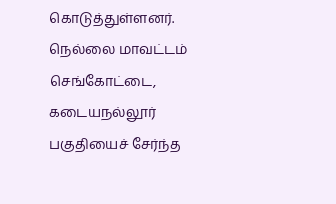கொடுத்துள்ளனர். நெல்லை மாவட்டம் செங்கோட்டை, கடையநல்லூர் பகுதியைச் சேர்ந்த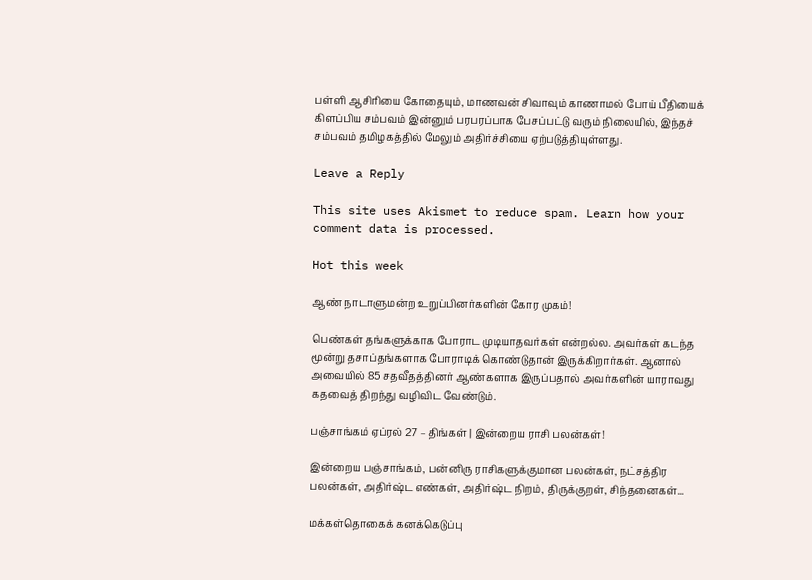பள்ளி ஆசிரியை கோதையும், மாணவன் சிவாவும் காணாமல் போய் பீதியைக் கிளப்பிய சம்பவம் இன்னும் பரபரப்பாக பேசப்பட்டு வரும் நிலையில், இந்தச் சம்பவம் தமிழகத்தில் மேலும் அதிர்ச்சியை ஏற்படுத்தியுள்ளது.

Leave a Reply

This site uses Akismet to reduce spam. Learn how your comment data is processed.

Hot this week

ஆண் நாடாளுமன்ற உறுப்பினர்களின் கோர முகம்!

பெண்கள் தங்களுக்காக போராட முடியாதவர்கள் என்றல்ல. அவர்கள் கடந்த மூன்று தசாப்தங்களாக போராடிக் கொண்டுதான் இருக்கிறார்கள். ஆனால் அவையில் 85 சதவீதத்தினர் ஆண்களாக இருப்பதால் அவர்களின் யாராவது கதவைத் திறந்து வழிவிட வேண்டும்.

பஞ்சாங்கம் ஏப்ரல் 27 – திங்கள் | இன்றைய ராசி பலன்கள்!

இன்றைய பஞ்சாங்கம், பன்னிரு ராசிகளுக்குமான பலன்கள், நட்சத்திர பலன்கள், அதிர்ஷ்ட எண்கள், அதிர்ஷ்ட நிறம், திருக்குறள், சிந்தனைகள்...

மக்கள்தொகைக் கனக்கெடுப்பு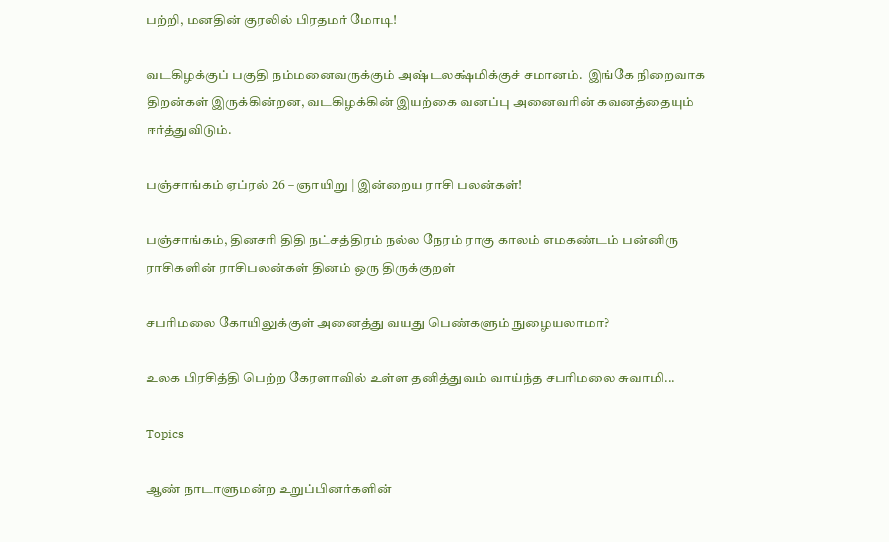பற்றி, மனதின் குரலில் பிரதமர் மோடி!

வடகிழக்குப் பகுதி நம்மனைவருக்கும் அஷ்டலக்ஷ்மிக்குச் சமானம்.  இங்கே நிறைவாக திறன்கள் இருக்கின்றன, வடகிழக்கின் இயற்கை வனப்பு அனைவரின் கவனத்தையும் ஈர்த்துவிடும்.

பஞ்சாங்கம் ஏப்ரல் 26 – ஞாயிறு | இன்றைய ராசி பலன்கள்!

பஞ்சாங்கம், தினசரி திதி நட்சத்திரம் நல்ல நேரம் ராகு காலம் எமகண்டம் பன்னிரு ராசிகளின் ராசிபலன்கள் தினம் ஒரு திருக்குறள்

சபரிமலை கோயிலுக்குள் அனைத்து வயது பெண்களும் நுழையலாமா?

உலக பிரசித்தி பெற்ற கேரளாவில் உள்ள தனித்துவம் வாய்ந்த சபரிமலை சுவாமி...

Topics

ஆண் நாடாளுமன்ற உறுப்பினர்களின்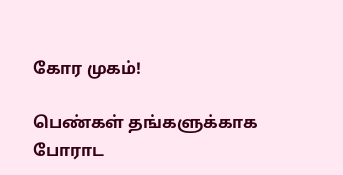கோர முகம்!

பெண்கள் தங்களுக்காக போராட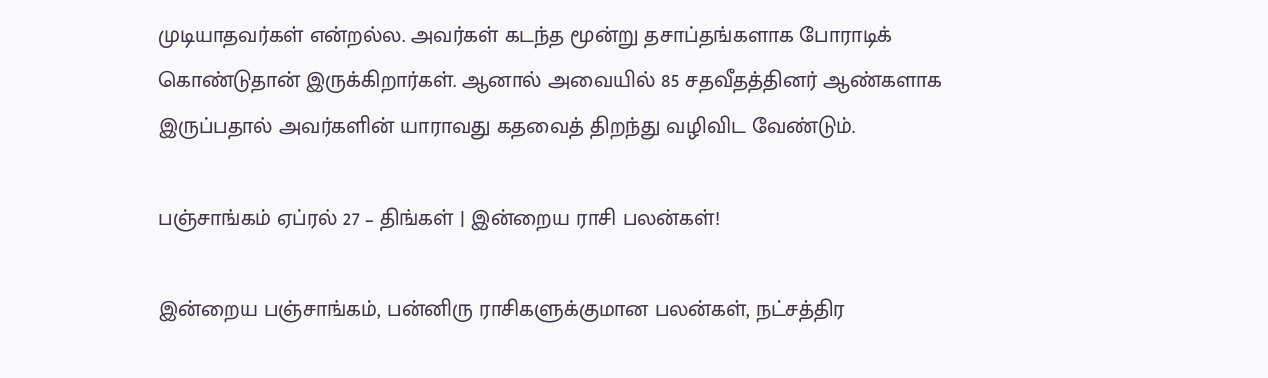முடியாதவர்கள் என்றல்ல. அவர்கள் கடந்த மூன்று தசாப்தங்களாக போராடிக் கொண்டுதான் இருக்கிறார்கள். ஆனால் அவையில் 85 சதவீதத்தினர் ஆண்களாக இருப்பதால் அவர்களின் யாராவது கதவைத் திறந்து வழிவிட வேண்டும்.

பஞ்சாங்கம் ஏப்ரல் 27 – திங்கள் | இன்றைய ராசி பலன்கள்!

இன்றைய பஞ்சாங்கம், பன்னிரு ராசிகளுக்குமான பலன்கள், நட்சத்திர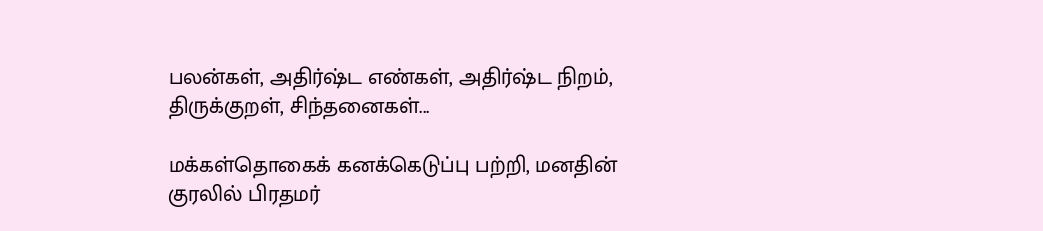பலன்கள், அதிர்ஷ்ட எண்கள், அதிர்ஷ்ட நிறம், திருக்குறள், சிந்தனைகள்...

மக்கள்தொகைக் கனக்கெடுப்பு பற்றி, மனதின் குரலில் பிரதமர்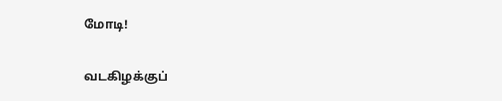மோடி!

வடகிழக்குப்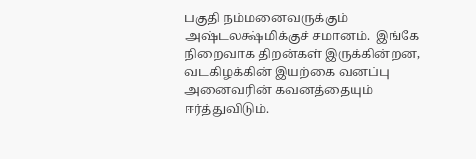பகுதி நம்மனைவருக்கும் அஷ்டலக்ஷ்மிக்குச் சமானம்.  இங்கே நிறைவாக திறன்கள் இருக்கின்றன, வடகிழக்கின் இயற்கை வனப்பு அனைவரின் கவனத்தையும் ஈர்த்துவிடும்.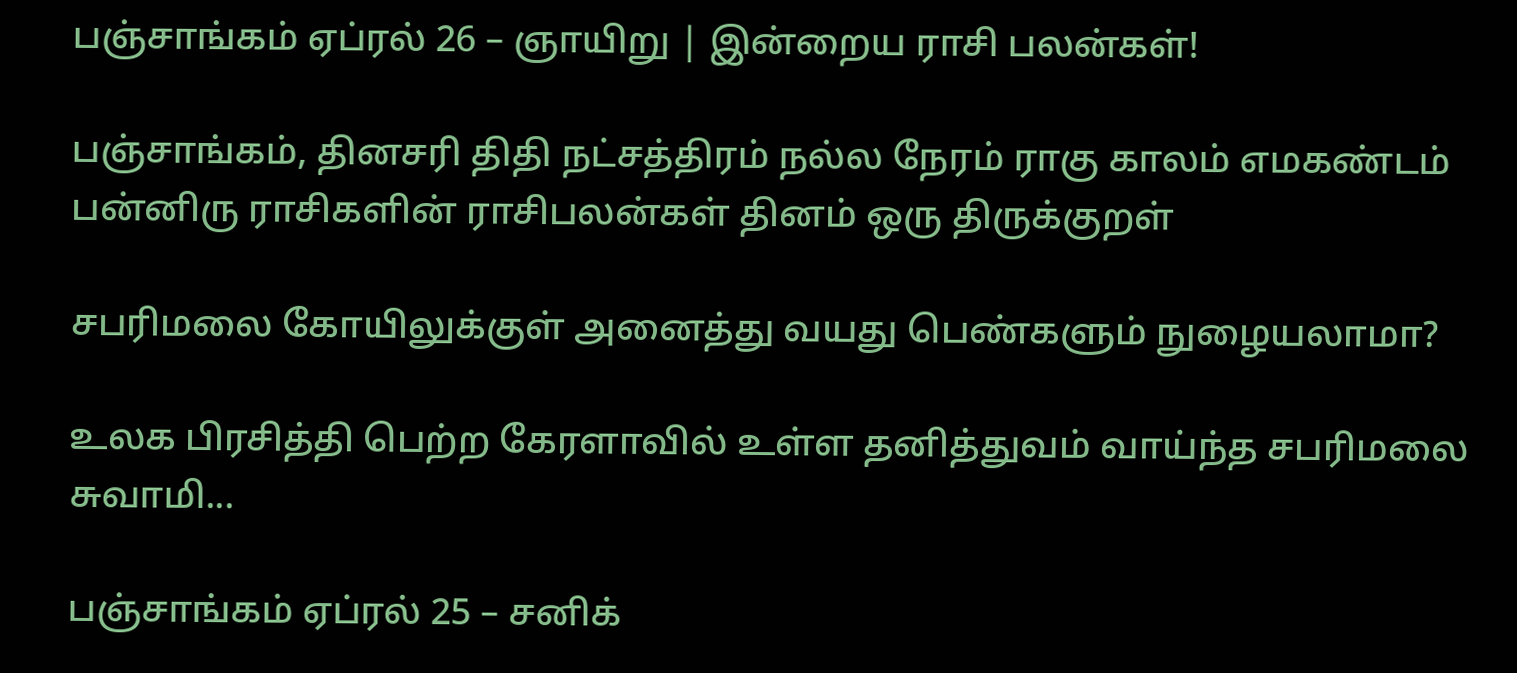பஞ்சாங்கம் ஏப்ரல் 26 – ஞாயிறு | இன்றைய ராசி பலன்கள்!

பஞ்சாங்கம், தினசரி திதி நட்சத்திரம் நல்ல நேரம் ராகு காலம் எமகண்டம் பன்னிரு ராசிகளின் ராசிபலன்கள் தினம் ஒரு திருக்குறள்

சபரிமலை கோயிலுக்குள் அனைத்து வயது பெண்களும் நுழையலாமா?

உலக பிரசித்தி பெற்ற கேரளாவில் உள்ள தனித்துவம் வாய்ந்த சபரிமலை சுவாமி...

பஞ்சாங்கம் ஏப்ரல் 25 – சனிக்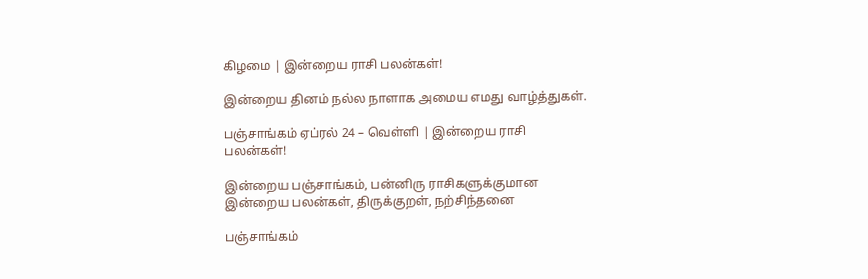கிழமை | இன்றைய ராசி பலன்கள்!

இன்றைய தினம் நல்ல நாளாக அமைய எமது வாழ்த்துகள்.

பஞ்சாங்கம் ஏப்ரல் 24 – வெள்ளி | இன்றைய ராசி பலன்கள்!

இன்றைய பஞ்சாங்கம், பன்னிரு ராசிகளுக்குமான இன்றைய பலன்கள், திருக்குறள், நற்சிந்தனை

பஞ்சாங்கம்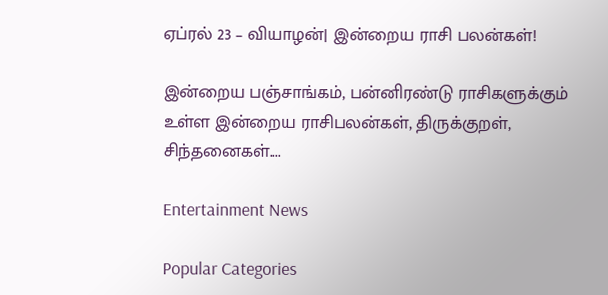ஏப்ரல் 23 – வியாழன்| இன்றைய ராசி பலன்கள்!

இன்றைய பஞ்சாங்கம், பன்னிரண்டு ராசிகளுக்கும் உள்ள இன்றைய ராசிபலன்கள், திருக்குறள், சிந்தனைகள்....

Entertainment News

Popular Categories